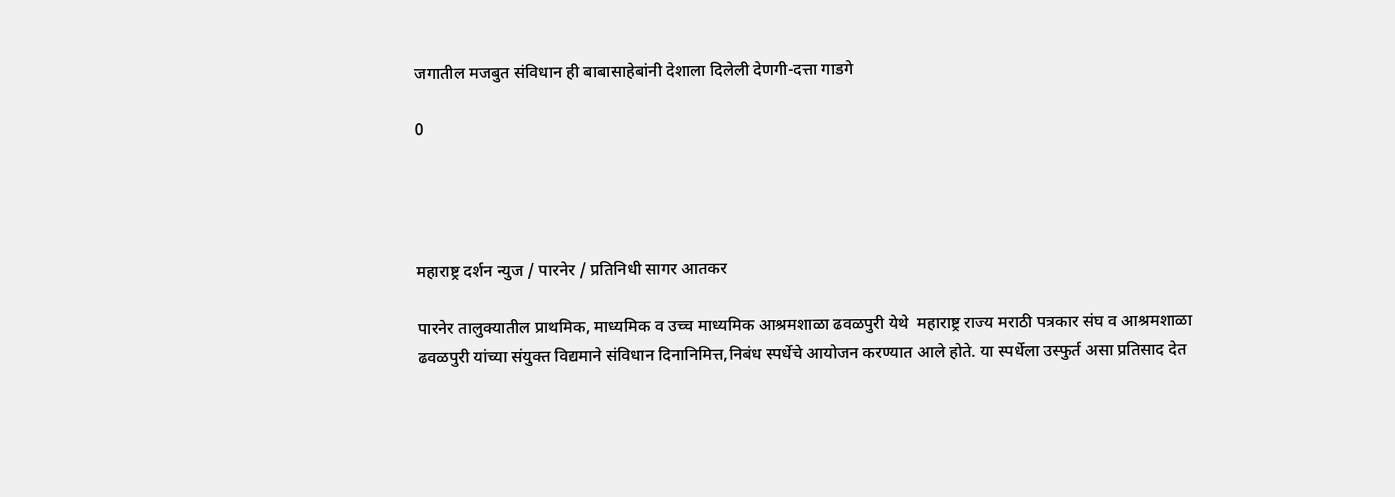जगातील मजबुत संविधान ही बाबासाहेबांनी देशाला दिलेली देणगी-दत्ता गाडगे

0




महाराष्ट्र दर्शन न्युज / पारनेर / प्रतिनिधी सागर आतकर

पारनेर तालुक्यातील प्राथमिक, माध्यमिक व उच्च माध्यमिक आश्रमशाळा ढवळपुरी येथे  महाराष्ट्र राज्य मराठी पत्रकार संघ व आश्रमशाळा ढवळपुरी यांच्या संयुक्त विद्यमाने संविधान दिनानिमित्त,निबंध स्पर्धेचे आयोजन करण्यात आले होते. या स्पर्धेला उस्फुर्त असा प्रतिसाद देत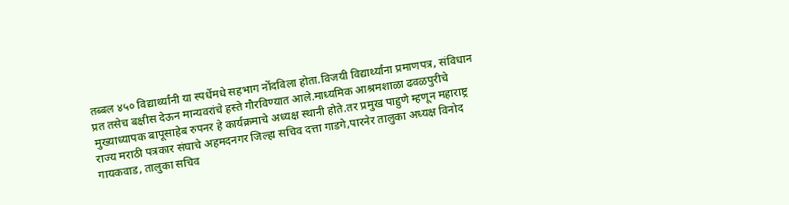तब्बल ४५० विद्यार्थ्यांनी या स्पर्धेमधे सहभाग नोंदविला होता.विजयी विद्यार्थ्यांना प्रमाणपत्र, संविधान प्रत तसेच बक्षीस देऊन मान्यवरांचे हस्ते गौरविण्यात आले.माध्यमिक आश्रमशाळा ढवळपुरीचे मुख्याध्यापक बापूसाहेब रुपनर हे कार्यक्रमाचे अध्यक्ष स्थानी होते.तर प्रमुख पाहुणे म्हणून महाराष्ट्र राज्य मराठी पत्रकार संघाचे अहमदनगर जिल्हा सचिव दत्ता गाडगे,पारनेर तालुका अध्यक्ष विनोद गायकवाड, तालुका सचिव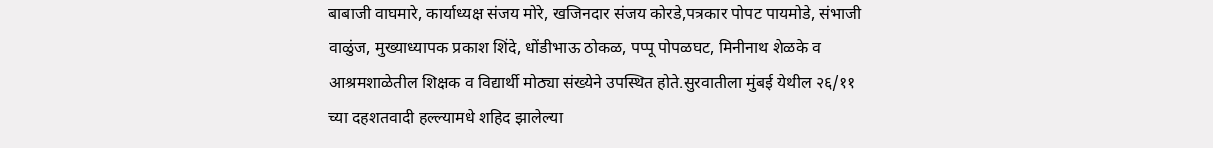बाबाजी वाघमारे, कार्याध्यक्ष संजय मोरे, खजिनदार संजय कोरडे,पत्रकार पोपट पायमोडे, संभाजी वाळुंज, मुख्याध्यापक प्रकाश शिंदे, धोंडीभाऊ ठोकळ, पप्पू पोपळघट, मिनीनाथ शेळके व आश्रमशाळेतील शिक्षक व विद्यार्थी मोठ्या संख्येने उपस्थित होते.सुरवातीला मुंबई येथील २६/११ च्या दहशतवादी हल्ल्यामधे शहिद झालेल्या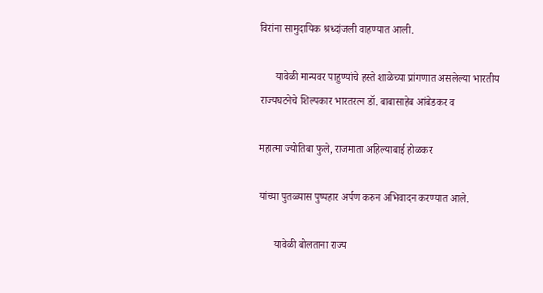विरांना सामुदायिक श्रध्दांजली वाहण्यात आली.

      यावेळी मान्यवर पाहुण्यांचे हस्ते शाळेच्या प्रांगणात असलेल्या भारतीय राज्यघटनेचे शिल्पकार भारतरत्न डॉ. बाबासाहेब आंबेडकर व

महात्मा ज्योतिबा फुले, राजमाता अहिल्याबाई होळकर

यांच्या पुतळ्यास पुष्पहार अर्पण करुन अभिवादन करण्यात आले.

      यावेळी बोलताना राज्य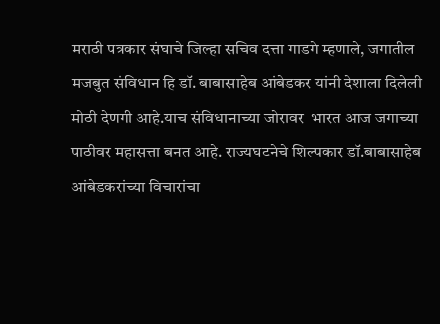मराठी पत्रकार संघाचे जिल्हा सचिव दत्ता गाडगे म्हणाले, जगातील मजबुत संविधान हि डॉ. बाबासाहेब आंबेडकर यांनी देशाला दिलेली मोठी देणगी आहे.याच संविधानाच्या जोरावर  भारत आज जगाच्या पाठीवर महासत्ता बनत आहे. राज्यघटनेचे शिल्पकार डॉ.बाबासाहेब आंबेडकरांच्या विचारांचा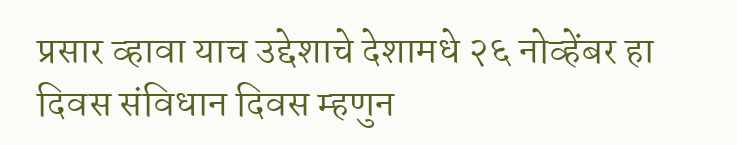प्रसार व्हावा याच उद्देशाचे देशामधे २६ नोव्हेंबर हा दिवस संविधान दिवस म्हणुन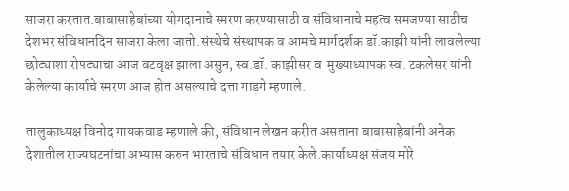साजरा करतात.बाबासाहेबांच्या योगदानाचे स्मरण करण्यासाठी व संविधानाचे महत्व समजण्या साठीच देशभर संविधानदिन साजरा केला जातो.संस्थेचे संस्थापक व आमचे मार्गदर्शक डॉ.काझी यांनी लावलेल्या छोट्याशा रोपट्याचा आज वटवृक्ष झाला असुन, स्व.डॉ. काझीसर व  मुख्याध्यापक स्व. टकलेसर यांनी केलेल्या कार्याचे स्मरण आज होत असल्याचे दत्ता गाडगे म्हणाले.

तालुकाध्यक्ष विनोद गायकवाड म्हणाले की, संविधान लेखन करीत असताना बाबासाहेबांनी अनेक देशातील राज्यघटनांचा अभ्यास करुन भारताचे संविधान तयार केले.कार्याध्यक्ष संजय मोरे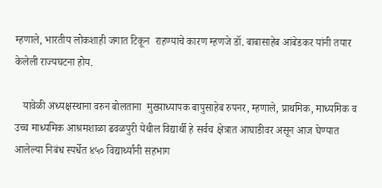म्हणाले, भारतीय लोकशाही जगात टिकून  राहण्याचे कारण म्हणजे डॉ. बाबासाहेब आंबेडकर यांनी तयार केलेली राज्यघटना होय.

   यावेळी अध्यक्षस्थाना वरुन बोलताना  मुख्याध्यापक बापुसाहेब रुपनर, म्हणाले, प्राथमिक, माध्यमिक व उच्च माध्यमिक आश्रमशाळा ढवळपुरी येथील विद्यार्थी हे सर्वच क्षेत्रात आघाडीवर असून आज घेण्यात आलेल्या निबंध स्पर्धेत ४५० विद्यार्थ्यांनी सहभाग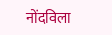नोंदविला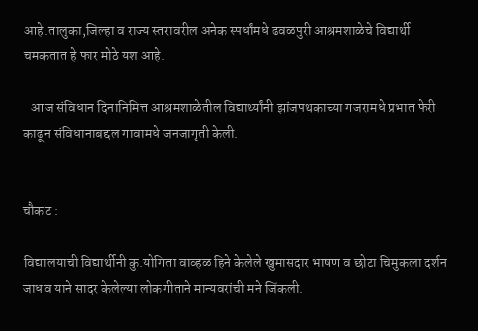आहे.तालुका,जिल्हा व राज्य स्तरावरील अनेक स्पर्धांमधे ढवळपुरी आश्रमशाळेचे विद्यार्थी चमकतात हे फार मोठे यश आहे.

   आज संविधान दिनानिमित्त आश्रमशाळेतील विद्यार्थ्यांनी झांजपथकाच्या गजरामधे प्रभात फेरी काढून संविधानाबद्दल गावामधे जनजागृती केली.


चौकट :

विद्यालयाची विद्यार्थीनी कु.योगिता वाव्हळ हिने केलेले खुमासदार भाषण व छोटा चिमुकला दर्शन जाधव याने सादर केलेल्या लोकगीताने मान्यवरांची मने जिंकली.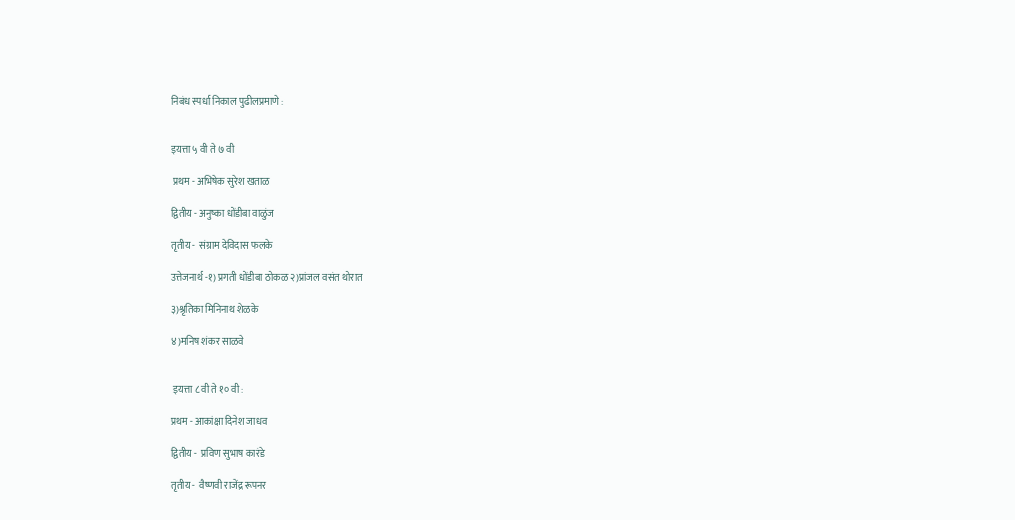निबंध स्पर्धा निकाल पुढीलप्रमाणे :


इयत्ता ५ वी ते ७ वी

 प्रथम - अभिषेक सुरेश खताळ

द्वितीय - अनुष्का धोंडीबा वाळुंज

तृतीय -  संग्राम देविदास फलके

उत्तेजनार्थ -१) प्रगती धोंडीबा ठोकळ २)प्रांजल वसंत थोरात

३)श्रृतिका मिनिनाथ शेळके

४)मनिष शंकर साळवे


 इयत्ता ८ वी ते १० वी :

प्रथम - आकांक्षा दिनेश जाधव

द्वितीय -  प्रविण सुभाष कारंडे

तृतीय -  वैष्णवी राजेंद्र रूपनर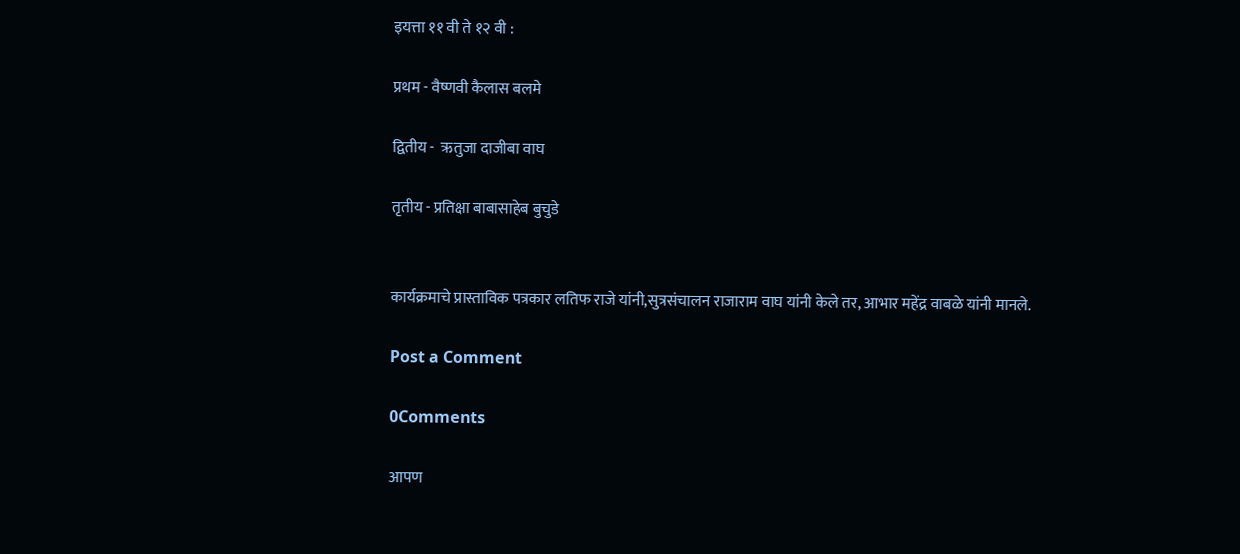इयत्ता ११ वी ते १२ वी :

प्रथम - वैष्णवी कैलास बलमे

द्वितीय -  ऋतुजा दाजीबा वाघ

तृतीय - प्रतिक्षा बाबासाहेब बुचुडे


कार्यक्रमाचे प्रास्ताविक पत्रकार लतिफ राजे यांनी,सुत्रसंचालन राजाराम वाघ यांनी केले तर, आभार महेंद्र वाबळे यांनी मानले.

Post a Comment

0Comments

आपण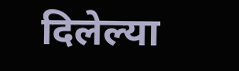दिलेल्या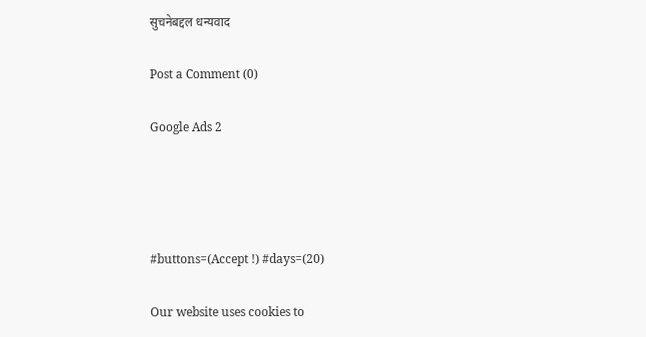सुचनेबद्दल धन्यवाद

Post a Comment (0)

Google Ads 2




#buttons=(Accept !) #days=(20)

Our website uses cookies to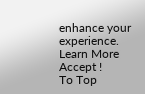enhance your experience. Learn More
Accept !
To Top